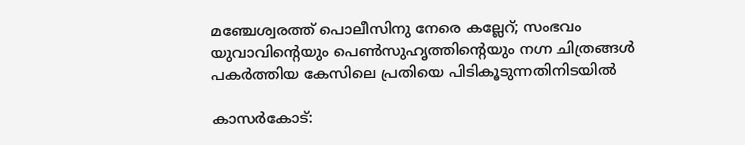മഞ്ചേശ്വരത്ത് പൊലീസിനു നേരെ കല്ലേറ്; സംഭവം യുവാവിന്റെയും പെണ്‍സുഹൃത്തിന്റെയും നഗ്ന ചിത്രങ്ങള്‍ പകര്‍ത്തിയ കേസിലെ പ്രതിയെ പിടികൂടുന്നതിനിടയിൽ

കാസര്‍കോട്: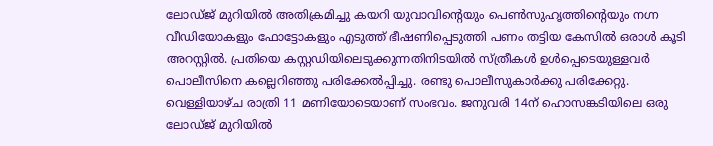ലോഡ്ജ് മുറിയില്‍ അതിക്രമിച്ചു കയറി യുവാവിന്റെയും പെണ്‍സുഹൃത്തിന്റെയും നഗ്ന വീഡിയോകളും ഫോട്ടോകളും എടുത്ത് ഭീഷണിപ്പെടുത്തി പണം തട്ടിയ കേസില്‍ ഒരാള്‍ കൂടി അറസ്റ്റില്‍. പ്രതിയെ കസ്റ്റഡിയിലെടുക്കുന്നതിനിടയില്‍ സ്ത്രീകള്‍ ഉള്‍പ്പെടെയുള്ളവര്‍ പൊലീസിനെ കല്ലെറിഞ്ഞു പരിക്കേല്‍പ്പിച്ചു. രണ്ടു പൊലീസുകാര്‍ക്കു പരിക്കേറ്റു. വെള്ളിയാഴ്ച രാത്രി 11 മണിയോടെയാണ് സംഭവം. ജനുവരി 14ന് ഹൊസങ്കടിയിലെ ഒരു ലോഡ്ജ് മുറിയിൽ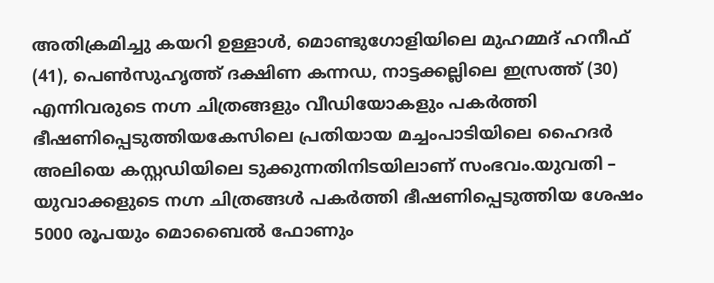അതിക്രമിച്ചു കയറി ഉള്ളാള്‍, മൊണ്ടുഗോളിയിലെ മുഹമ്മദ് ഹനീഫ് (41), പെണ്‍സുഹൃത്ത് ദക്ഷിണ കന്നഡ, നാട്ടക്കല്ലിലെ ഇസ്രത്ത് (30) എന്നിവരുടെ നഗ്ന ചിത്രങ്ങളും വീഡിയോകളും പകര്‍ത്തി ഭീഷണിപ്പെടുത്തിയകേസിലെ പ്രതിയായ മച്ചംപാടിയിലെ ഹൈദർ അലിയെ കസ്റ്റഡിയിലെ ടുക്കുന്നതിനിടയിലാണ് സംഭവം.യുവതി – യുവാക്കളുടെ നഗ്ന ചിത്രങ്ങൾ പകർത്തി ഭീഷണിപ്പെടുത്തിയ ശേഷം 5000 രൂപയും മൊബൈല്‍ ഫോണും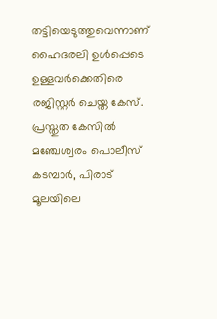തട്ടിയെടുത്തുവെന്നാണ് ഹൈദരലി ഉൾപ്പെടെ ഉള്ളവർക്കെതിരെ രജിസ്റ്റർ ചെയ്ത കേസ്. പ്രസ്തുത കേസിൽ മഞ്ചേശ്വരം പൊലീസ് കടമ്പാര്‍, പിരാട് മൂലയിലെ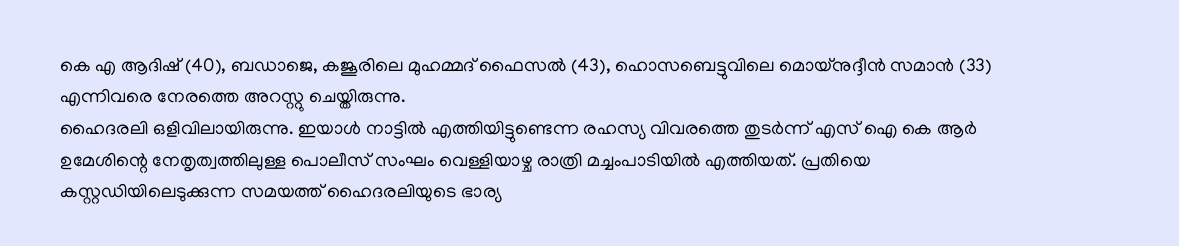കെ എ ആദിഷ് (40), ബഡാജെ, കജൂരിലെ മുഹമ്മദ് ഫൈസല്‍ (43), ഹൊസബെട്ടുവിലെ മൊയ്‌നുദ്ദീന്‍ സമാന്‍ (33) എന്നിവരെ നേരത്തെ അറസ്റ്റു ചെയ്തിരുന്നു.
ഹൈദരലി ഒളിവിലായിരുന്നു. ഇയാള്‍ നാട്ടില്‍ എത്തിയിട്ടുണ്ടെന്ന രഹസ്യ വിവരത്തെ തുടര്‍ന്ന് എസ് ഐ കെ ആര്‍ ഉമേശിന്റെ നേതൃത്വത്തിലുള്ള പൊലീസ് സംഘം വെള്ളിയാഴ്ച രാത്രി മച്ചംപാടിയില്‍ എത്തിയത്. പ്രതിയെ കസ്റ്റഡിയിലെടുക്കുന്ന സമയത്ത് ഹൈദരലിയുടെ ഭാര്യ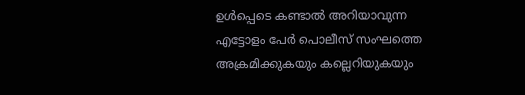ഉള്‍പ്പെടെ കണ്ടാല്‍ അറിയാവുന്ന എട്ടോളം പേര്‍ പൊലീസ് സംഘത്തെ അക്രമിക്കുകയും കല്ലെറിയുകയും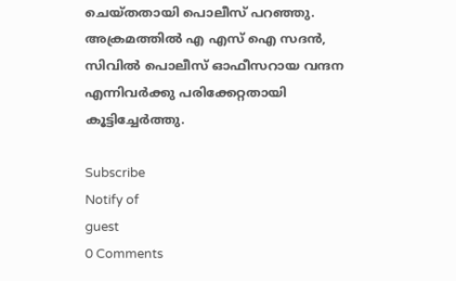ചെയ്തതായി പൊലീസ് പറഞ്ഞു. അക്രമത്തില്‍ എ എസ് ഐ സദന്‍, സിവില്‍ പൊലീസ് ഓഫീസറായ വന്ദന എന്നിവര്‍ക്കു പരിക്കേറ്റതായി കൂട്ടിച്ചേര്‍ത്തു.

Subscribe
Notify of
guest
0 Comments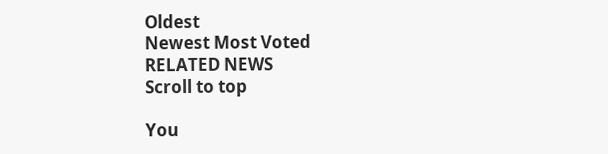Oldest
Newest Most Voted
RELATED NEWS
Scroll to top

You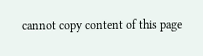cannot copy content of this page